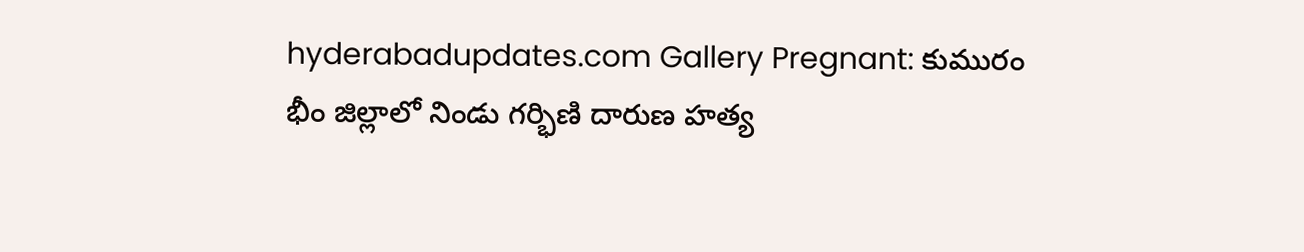hyderabadupdates.com Gallery Pregnant: కుమురం భీం జిల్లాలో నిండు గర్భిణి దారుణ హత్య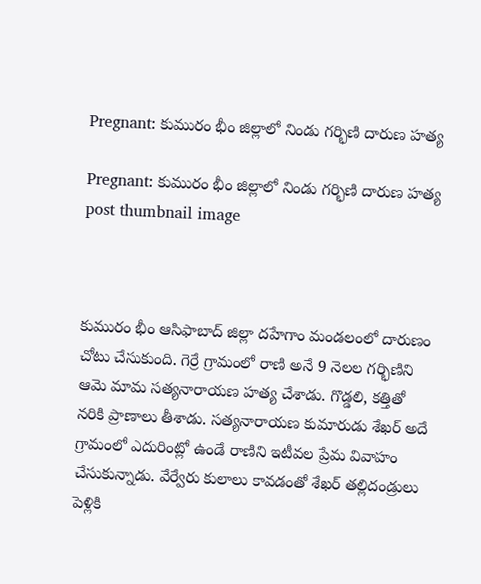Pregnant: కుమురం భీం జిల్లాలో నిండు గర్భిణి దారుణ హత్య

Pregnant: కుమురం భీం జిల్లాలో నిండు గర్భిణి దారుణ హత్య post thumbnail image



కుమురం భీం ఆసిఫాబాద్‌ జిల్లా దహేగాం మండలంలో దారుణం చోటు చేసుకుంది. గెర్రే గ్రామంలో రాణి అనే 9 నెలల గర్భిణిని ఆమె మామ సత్యనారాయణ హత్య చేశాడు. గొడ్డలి, కత్తితో నరికి ప్రాణాలు తీశాడు. సత్యనారాయణ కుమారుడు శేఖర్‌ అదే గ్రామంలో ఎదురింట్లో ఉండే రాణిని ఇటీవల ప్రేమ వివాహం చేసుకున్నాడు. వేర్వేరు కులాలు కావడంతో శేఖర్‌ తల్లిదండ్రులు పెళ్లికి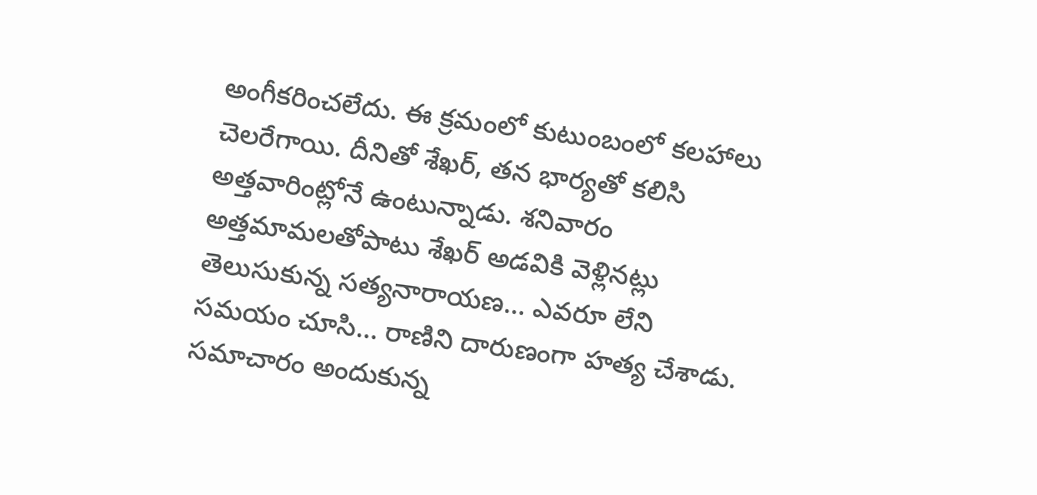అంగీకరించలేదు. ఈ క్రమంలో కుటుంబంలో కలహాలు చెలరేగాయి. దీనితో శేఖర్‌, తన భార్యతో కలిసి అత్తవారింట్లోనే ఉంటున్నాడు. శనివారం అత్తమామలతోపాటు శేఖర్‌ అడవికి వెళ్లినట్లు తెలుసుకున్న సత్యనారాయణ… ఎవరూ లేని సమయం చూసి… రాణిని దారుణంగా హత్య చేశాడు. సమాచారం అందుకున్న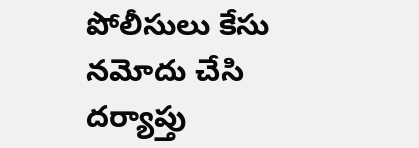పోలీసులు కేసు నమోదు చేసి దర్యాప్తు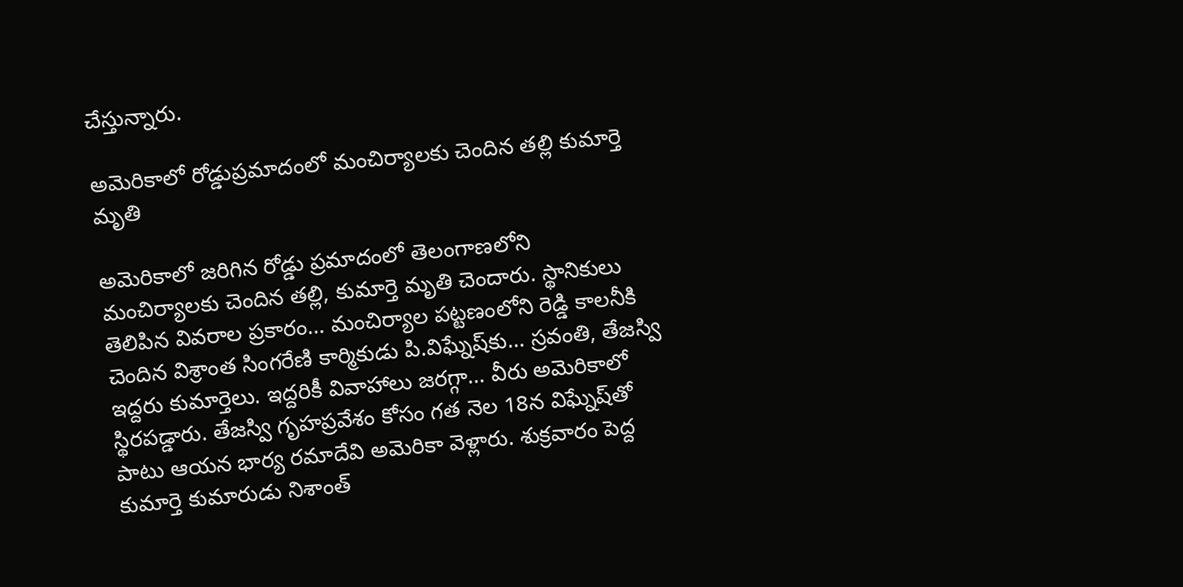చేస్తున్నారు.

అమెరికాలో రోడ్డుప్రమాదంలో మంచిర్యాలకు చెందిన తల్లి కుమార్తె మృతి

అమెరికాలో జరిగిన రోడ్డు ప్రమాదంలో తెలంగాణలోని మంచిర్యాలకు చెందిన తల్లి, కుమార్తె మృతి చెందారు. స్థానికులు తెలిపిన వివరాల ప్రకారం… మంచిర్యాల పట్టణంలోని రెడ్డి కాలనీకి చెందిన విశ్రాంత సింగరేణి కార్మికుడు పి.విఘ్నేష్‌కు… స్రవంతి, తేజస్వి ఇద్దరు కుమార్తెలు. ఇద్దరికీ వివాహాలు జరగ్గా… వీరు అమెరికాలో స్థిరపడ్డారు. తేజస్వి గృహప్రవేశం కోసం గత నెల 18న విఘ్నేష్‌తో పాటు ఆయన భార్య రమాదేవి అమెరికా వెళ్లారు. శుక్రవారం పెద్ద కుమార్తె కుమారుడు నిశాంత్‌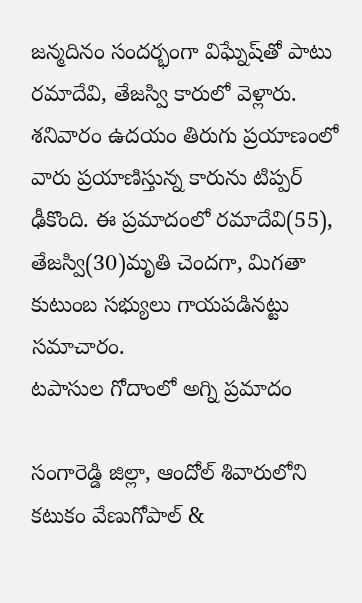జన్మదినం సందర్భంగా విఘ్నేష్‌తో పాటు రమాదేవి, తేజస్వి కారులో వెళ్లారు. శనివారం ఉదయం తిరుగు ప్రయాణంలో వారు ప్రయాణిస్తున్న కారును టిప్పర్‌ ఢీకొంది. ఈ ప్రమాదంలో రమాదేవి(55), తేజస్వి(30)మృతి చెందగా, మిగతా కుటుంబ సభ్యులు గాయపడినట్టు సమాచారం.
టపాసుల గోదాంలో అగ్ని ప్రమాదం

సంగారెడ్డి జిల్లా, ఆందోల్ శివారులోని కటుకం వేణుగోపాల్ &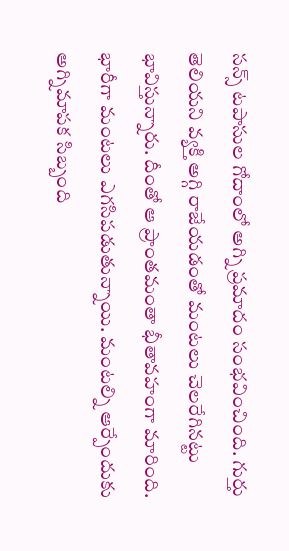సన్స్ టపాసుల గోదాంలో అగ్ని ప్రమాదం సంభవించింది. గుర్తు తెలియని వ్యక్తి అగ్గి రాజేయడంతో మంటలు చెలరేగినట్టు భావిస్తున్నారు. దీంతో ఆ ప్రాంతమంతా భీతావహంగా మారింది. భారీగా మంటలు ఎగసిపడుతున్నాయి. మంటల్ని ఆర్పేందుకు అగ్నిమాపక సిబ్బంది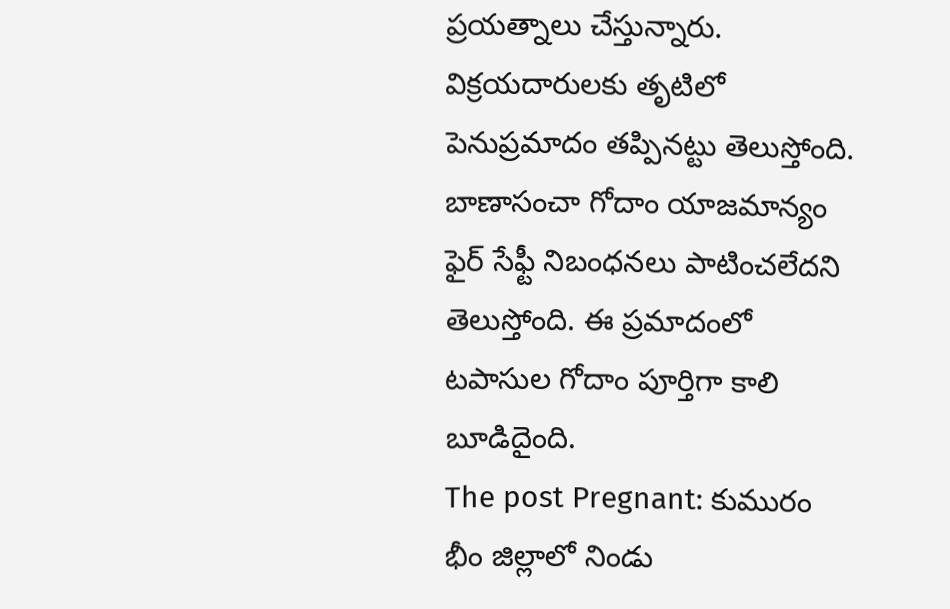ప్రయత్నాలు చేస్తున్నారు. విక్రయదారులకు తృటిలో పెనుప్రమాదం తప్పినట్టు తెలుస్తోంది. బాణాసంచా గోదాం యాజమాన్యం ఫైర్ సేఫ్టీ నిబంధనలు పాటించలేదని తెలుస్తోంది. ఈ ప్రమాదంలో టపాసుల గోదాం పూర్తిగా కాలి బూడిదైంది.
The post Pregnant: కుమురం భీం జిల్లాలో నిండు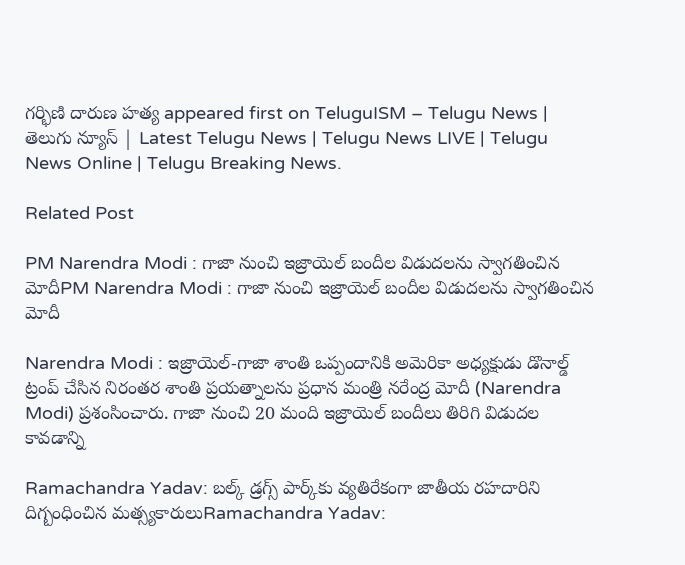గర్భిణి దారుణ హత్య appeared first on TeluguISM – Telugu News | తెలుగు న్యూస్ | Latest Telugu News | Telugu News LIVE | Telugu News Online | Telugu Breaking News.

Related Post

PM Narendra Modi : గాజా నుంచి ఇజ్రాయెల్ బందీల విడుదలను స్వాగతించిన మోదీPM Narendra Modi : గాజా నుంచి ఇజ్రాయెల్ బందీల విడుదలను స్వాగతించిన మోదీ

Narendra Modi : ఇజ్రాయెల్-గాజా శాంతి ఒప్పందానికి అమెరికా అధ్యక్షుడు డొనాల్డ్ ట్రంప్ చేసిన నిరంతర శాంతి ప్రయత్నాలను ప్రధాన మంత్రి నరేంద్ర మోదీ (Narendra Modi) ప్రశంసించారు. గాజా నుంచి 20 మంది ఇజ్రాయెల్ బందీలు తిరిగి విడుదల కావడాన్ని

Ramachandra Yadav: బల్క్‌ డ్రగ్స్‌ పార్క్‌కు వ్యతిరేకంగా జాతీయ రహదారిని దిగ్బంధించిన మత్స్యకారులుRamachandra Yadav: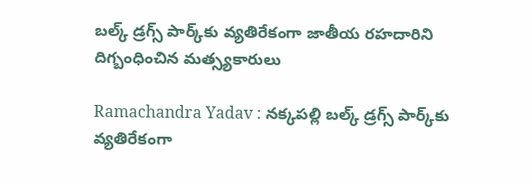బల్క్‌ డ్రగ్స్‌ పార్క్‌కు వ్యతిరేకంగా జాతీయ రహదారిని దిగ్బంధించిన మత్స్యకారులు

Ramachandra Yadav : నక్కపల్లి బల్క్‌ డ్రగ్స్‌ పార్క్‌కు వ్యతిరేకంగా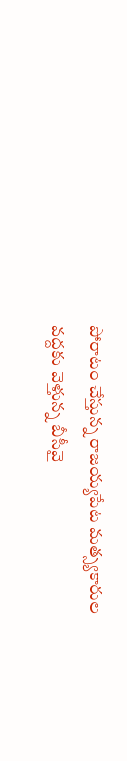పోరాటం చేస్తున్న రాజయ్యపేట మత్స్యకారుల వద్దకు వెళ్తున్న బీసీవై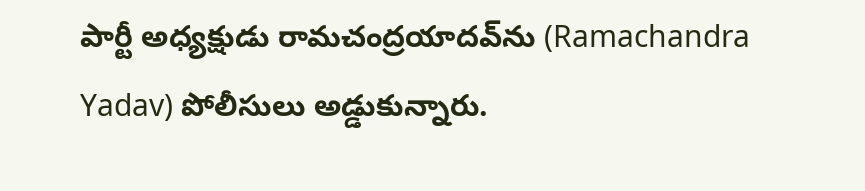పార్టీ అధ్యక్షుడు రామచంద్రయాదవ్‌ను (Ramachandra Yadav) పోలీసులు అడ్డుకున్నారు.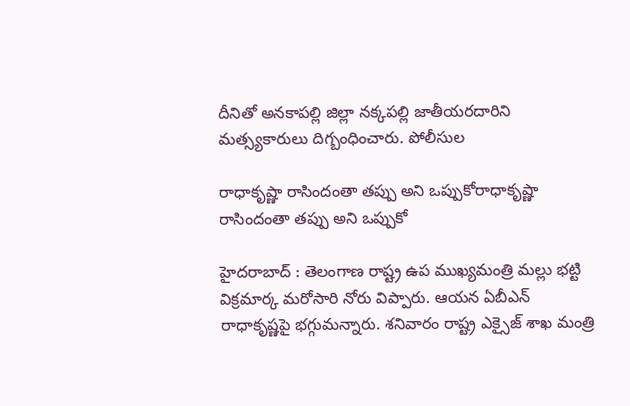దీనితో అనకాపల్లి జిల్లా నక్కపల్లి జాతీయరదారిని మత్స్యకారులు దిగ్బంధించారు. పోలీసుల

రాధాకృష్ణా రాసిందంతా త‌ప్పు అని ఒప్పుకోరాధాకృష్ణా రాసిందంతా త‌ప్పు అని ఒప్పుకో

హైద‌రాబాద్ : తెలంగాణ రాష్ట్ర ఉప ముఖ్య‌మంత్రి మ‌ల్లు భ‌ట్టి విక్ర‌మార్క మ‌రోసారి నోరు విప్పారు. ఆయ‌న ఏబీఎన్ రాధాకృష్ణ‌పై భ‌గ్గుమ‌న్నారు. శ‌నివారం రాష్ట్ర ఎక్సైజ్ శాఖ మంత్రి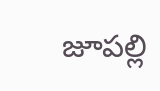జూప‌ల్లి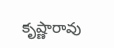కృష్ణారావు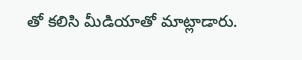తో క‌లిసి మీడియాతో మాట్లాడారు.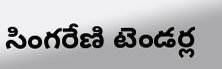సింగ‌రేణి టెండ‌ర్ల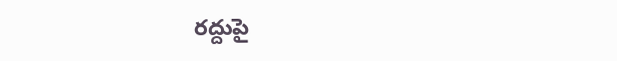ర‌ద్దుపై